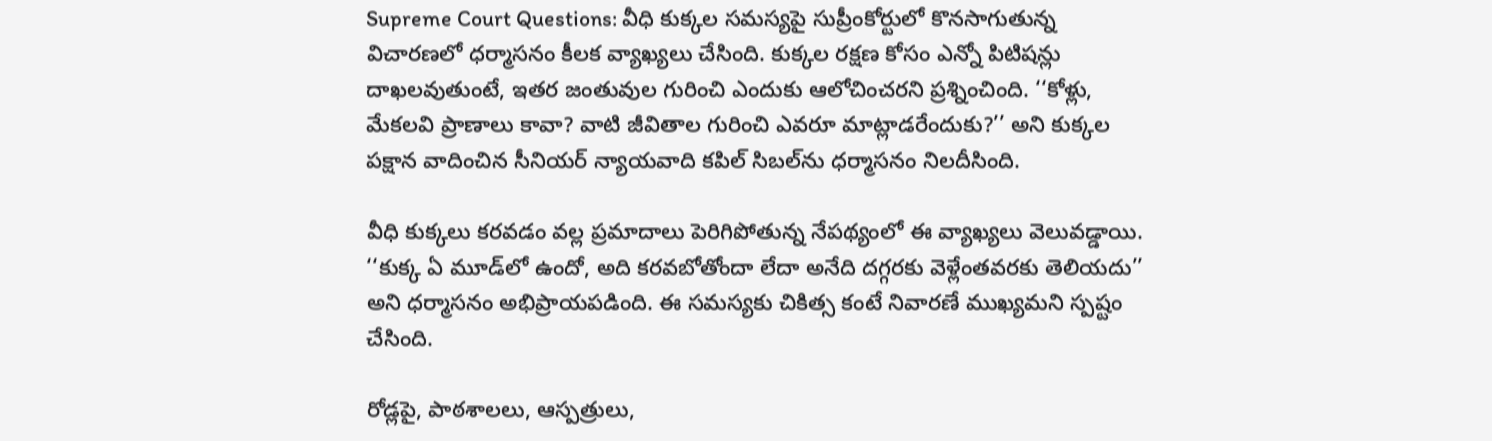Supreme Court Questions: వీధి కుక్కల సమస్యపై సుప్రీంకోర్టులో కొనసాగుతున్న విచారణలో ధర్మాసనం కీలక వ్యాఖ్యలు చేసింది. కుక్కల రక్షణ కోసం ఎన్నో పిటిషన్లు దాఖలవుతుంటే, ఇతర జంతువుల గురించి ఎందుకు ఆలోచించరని ప్రశ్నించింది. ‘‘కోళ్లు, మేకలవి ప్రాణాలు కావా? వాటి జీవితాల గురించి ఎవరూ మాట్లాడరేందుకు?’’ అని కుక్కల పక్షాన వాదించిన సీనియర్ న్యాయవాది కపిల్ సిబల్‌ను ధర్మాసనం నిలదీసింది.

వీధి కుక్కలు కరవడం వల్ల ప్రమాదాలు పెరిగిపోతున్న నేపథ్యంలో ఈ వ్యాఖ్యలు వెలువడ్డాయి. ‘‘కుక్క ఏ మూడ్‌లో ఉందో, అది కరవబోతోందా లేదా అనేది దగ్గరకు వెళ్లేంతవరకు తెలియదు’’ అని ధర్మాసనం అభిప్రాయపడింది. ఈ సమస్యకు చికిత్స కంటే నివారణే ముఖ్యమని స్పష్టం చేసింది.

రోడ్లపై, పాఠశాలలు, ఆస్పత్రులు,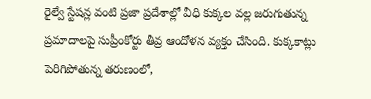రైల్వే స్టేషన్ల వంటి ప్రజా ప్రదేశాల్లో వీధి కుక్కల వల్ల జరుగుతున్న ప్రమాదాలపై సుప్రీంకోర్టు తీవ్ర ఆందోళన వ్యక్తం చేసింది. కుక్కకాట్లు పెరిగిపోతున్న తరుణంలో,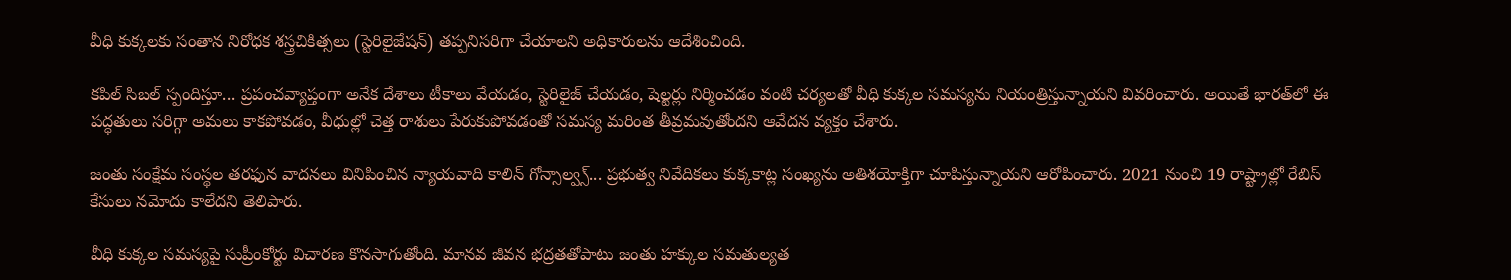వీధి కుక్కలకు సంతాన నిరోధక శస్త్రచికిత్సలు (స్టెరిలైజేషన్) తప్పనిసరిగా చేయాలని అధికారులను ఆదేశించింది.

కపిల్ సిబల్ స్పందిస్తూ... ప్రపంచవ్యాప్తంగా అనేక దేశాలు టీకాలు వేయడం, స్టెరిలైజ్ చేయడం, షెల్టర్లు నిర్మించడం వంటి చర్యలతో వీధి కుక్కల సమస్యను నియంత్రిస్తున్నాయని వివరించారు. అయితే భారత్‌లో ఈ పద్ధతులు సరిగ్గా అమలు కాకపోవడం, వీధుల్లో చెత్త రాశులు పేరుకుపోవడంతో సమస్య మరింత తీవ్రమవుతోందని ఆవేదన వ్యక్తం చేశారు.

జంతు సంక్షేమ సంస్థల తరఫున వాదనలు వినిపించిన న్యాయవాది కాలిన్ గోన్సాల్వ్స్... ప్రభుత్వ నివేదికలు కుక్కకాట్ల సంఖ్యను అతిశయోక్తిగా చూపిస్తున్నాయని ఆరోపించారు. 2021 నుంచి 19 రాష్ట్రాల్లో రేబిస్ కేసులు నమోదు కాలేదని తెలిపారు.

వీధి కుక్కల సమస్యపై సుప్రీంకోర్టు విచారణ కొనసాగుతోంది. మానవ జీవన భద్రతతోపాటు జంతు హక్కుల సమతుల్యత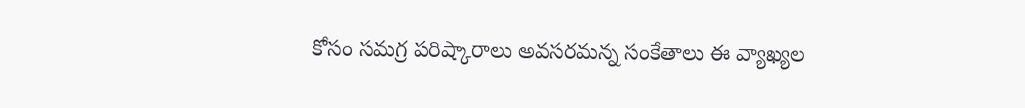కోసం సమగ్ర పరిష్కారాలు అవసరమన్న సంకేతాలు ఈ వ్యాఖ్యల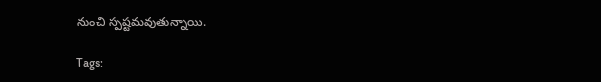నుంచి స్పష్టమవుతున్నాయి.

Tags: